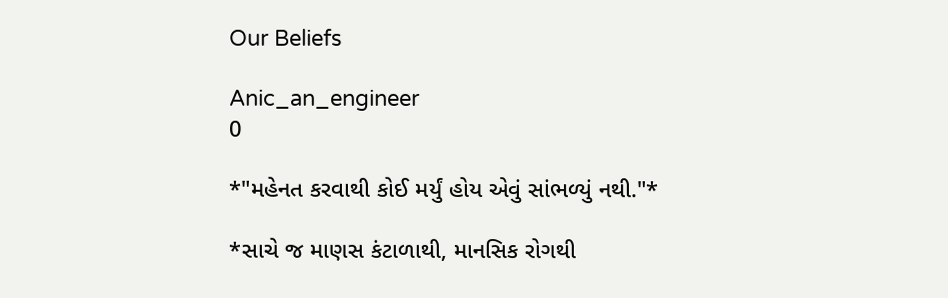Our Beliefs

Anic_an_engineer
0

*"મહેનત કરવાથી કોઈ મર્યું હોય એવું સાંભળ્યું નથી."*

*સાચે જ માણસ કંટાળાથી, માનસિક રોગથી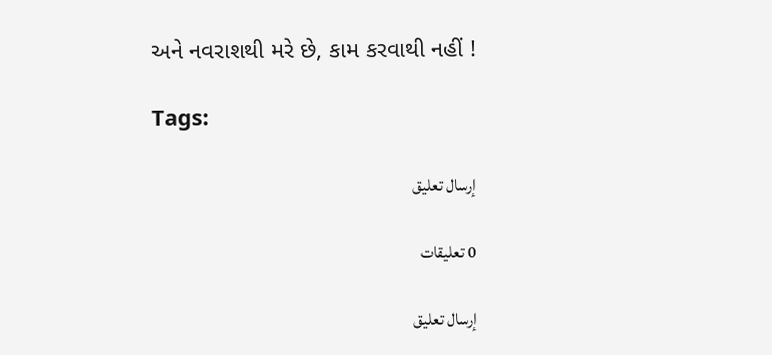અને નવરાશથી મરે છે, કામ કરવાથી નહીં !

Tags:

إرسال تعليق

0 تعليقات

إرسال تعليق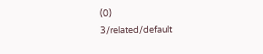(0)
3/related/default